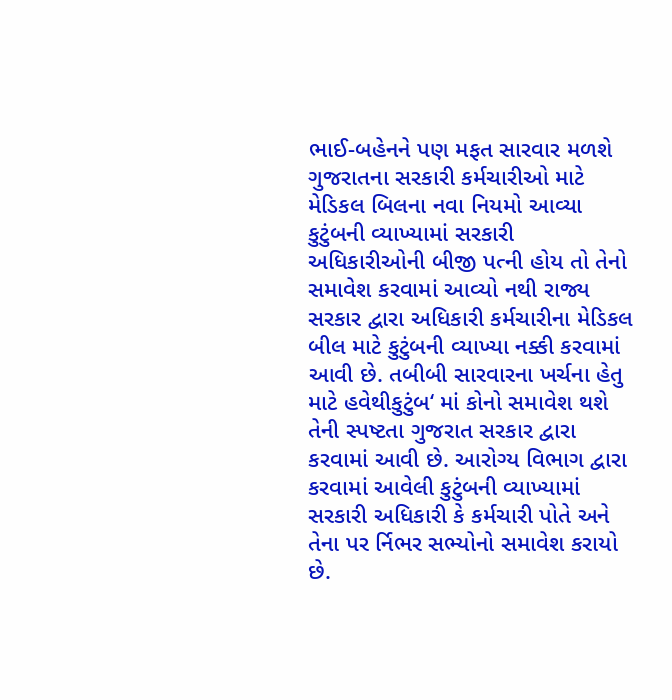ભાઈ-બહેનને પણ મફત સારવાર મળશે ગુજરાતના સરકારી કર્મચારીઓ માટે મેડિકલ બિલના નવા નિયમો આવ્યા કુટુંબની વ્યાખ્યામાં સરકારી અધિકારીઓની બીજી પત્ની હોય તો તેનો સમાવેશ કરવામાં આવ્યો નથી રાજ્ય સરકાર દ્વારા અધિકારી કર્મચારીના મેડિકલ બીલ માટે કુટુંબની વ્યાખ્યા નક્કી કરવામાં આવી છે. તબીબી સારવારના ખર્ચના હેતુ માટે હવેથીકુટુંબ‘ માં કોનો સમાવેશ થશે તેની સ્પષ્ટતા ગુજરાત સરકાર દ્વારા કરવામાં આવી છે. આરોગ્ય વિભાગ દ્વારા કરવામાં આવેલી કુટુંબની વ્યાખ્યામાં સરકારી અધિકારી કે કર્મચારી પોતે અને તેના પર ર્નિભર સભ્યોનો સમાવેશ કરાયો છે.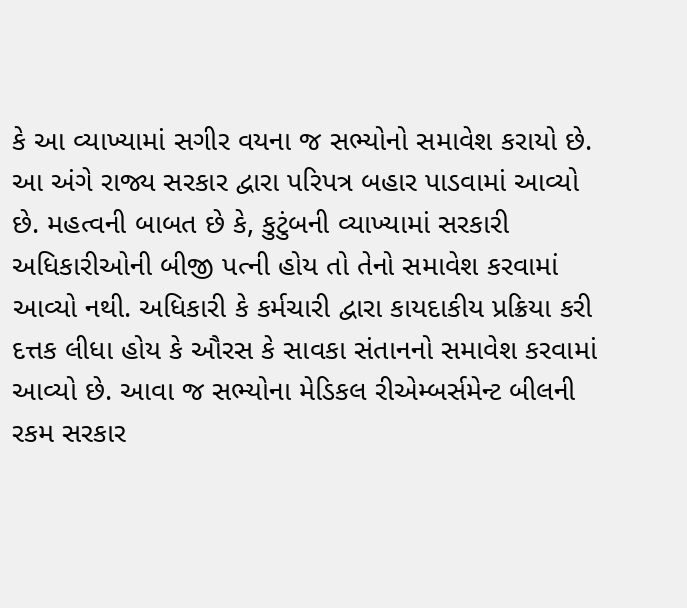કે આ વ્યાખ્યામાં સગીર વયના જ સભ્યોનો સમાવેશ કરાયો છે. આ અંગે રાજ્ય સરકાર દ્વારા પરિપત્ર બહાર પાડવામાં આવ્યો છે. મહત્વની બાબત છે કે, કુટુંબની વ્યાખ્યામાં સરકારી અધિકારીઓની બીજી પત્ની હોય તો તેનો સમાવેશ કરવામાં આવ્યો નથી. અધિકારી કે કર્મચારી દ્વારા કાયદાકીય પ્રક્રિયા કરી દત્તક લીધા હોય કે ઔરસ કે સાવકા સંતાનનો સમાવેશ કરવામાં આવ્યો છે. આવા જ સભ્યોના મેડિકલ રીએમ્બર્સમેન્ટ બીલની રકમ સરકાર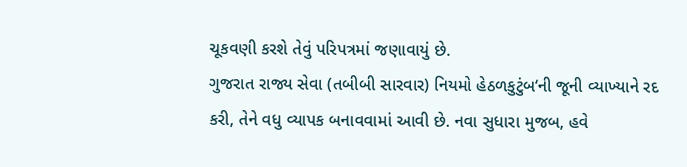ચૂકવણી કરશે તેવું પરિપત્રમાં જણાવાયું છે.
ગુજરાત રાજ્ય સેવા (તબીબી સારવાર) નિયમો હેઠળકુટુંબ‘ની જૂની વ્યાખ્યાને રદ કરી, તેને વધુ વ્યાપક બનાવવામાં આવી છે. નવા સુધારા મુજબ, હવે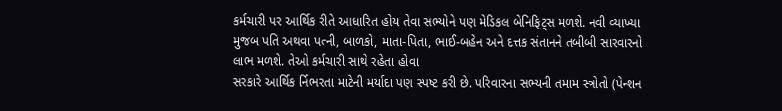કર્મચારી પર આર્થિક રીતે આધારિત હોય તેવા સભ્યોને પણ મેડિકલ બેનિફિટ્સ મળશે. નવી વ્યાખ્યા મુજબ પતિ અથવા પત્ની, બાળકો, માતા-પિતા, ભાઈ-બહેન અને દત્તક સંતાનને તબીબી સારવારનો લાભ મળશે. તેઓ કર્મચારી સાથે રહેતા હોવા
સરકારે આર્થિક ર્નિભરતા માટેની મર્યાદા પણ સ્પષ્ટ કરી છે. પરિવારના સભ્યની તમામ સ્ત્રોતો (પેન્શન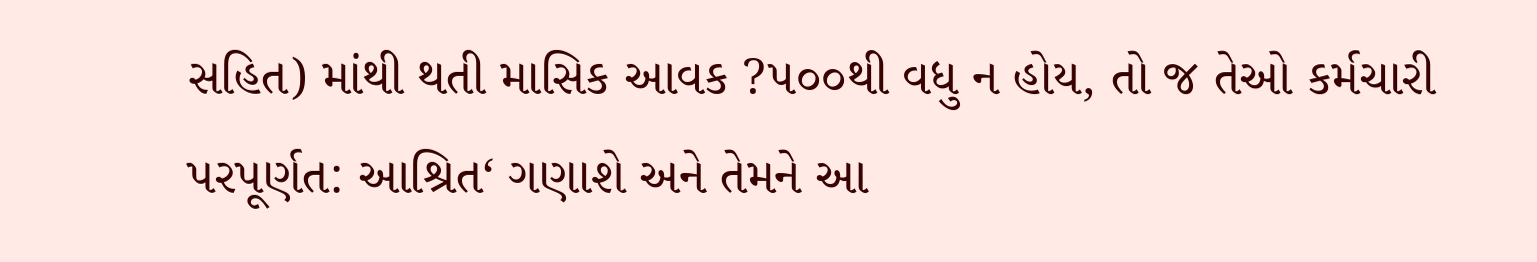સહિત) માંથી થતી માસિક આવક ?૫૦૦થી વધુ ન હોય, તો જ તેઓ કર્મચારી પરપૂર્ણત: આશ્રિત‘ ગણાશે અને તેમને આ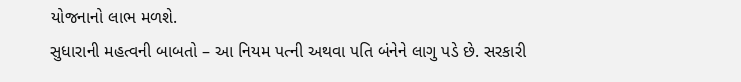યોજનાનો લાભ મળશે.
સુધારાની મહત્વની બાબતો – આ નિયમ પત્ની અથવા પતિ બંનેને લાગુ પડે છે. સરકારી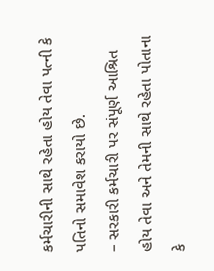કર્મચારીની સાથે રહેતા હોય તેવા પત્ની કે પતિનો સમાવેશ કરાયો છે.
– સરકારી કર્મચારી પર સંપૂર્ણ આશ્રિત હોય તેવા અને તેમની સાથે રહેતા પોતાના કે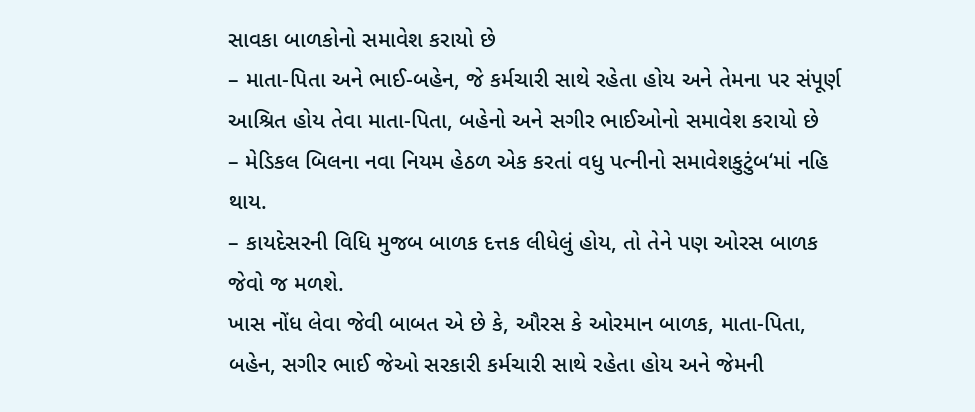સાવકા બાળકોનો સમાવેશ કરાયો છે
– માતા-પિતા અને ભાઈ-બહેન, જે કર્મચારી સાથે રહેતા હોય અને તેમના પર સંપૂર્ણ આશ્રિત હોય તેવા માતા-પિતા, બહેનો અને સગીર ભાઈઓનો સમાવેશ કરાયો છે
– મેડિકલ બિલના નવા નિયમ હેઠળ એક કરતાં વધુ પત્નીનો સમાવેશકુટુંબ‘માં નહિ થાય.
– કાયદેસરની વિધિ મુજબ બાળક દત્તક લીધેલું હોય, તો તેને પણ ઓરસ બાળક જેવો જ મળશે.
ખાસ નોંધ લેવા જેવી બાબત એ છે કે, ઔરસ કે ઓરમાન બાળક, માતા-પિતા, બહેન, સગીર ભાઈ જેઓ સરકારી કર્મચારી સાથે રહેતા હોય અને જેમની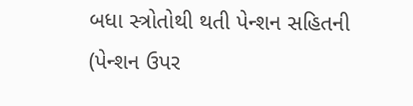બધા સ્ત્રોતોથી થતી પેન્શન સહિતની (પેન્શન ઉપર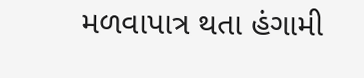મળવાપાત્ર થતા હંગામી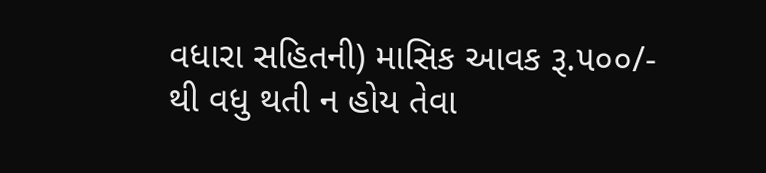વધારા સહિતની) માસિક આવક રૂ.૫૦૦/- થી વધુ થતી ન હોય તેવા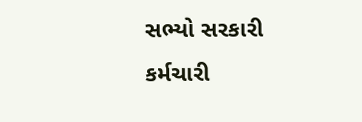સભ્યો સરકારી કર્મચારી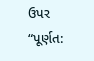ઉપર “પૂર્ણત: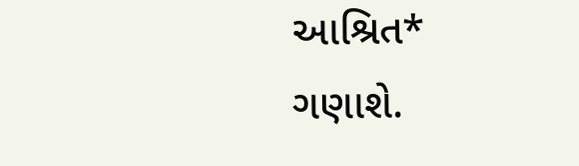આશ્રિત* ગણાશે.